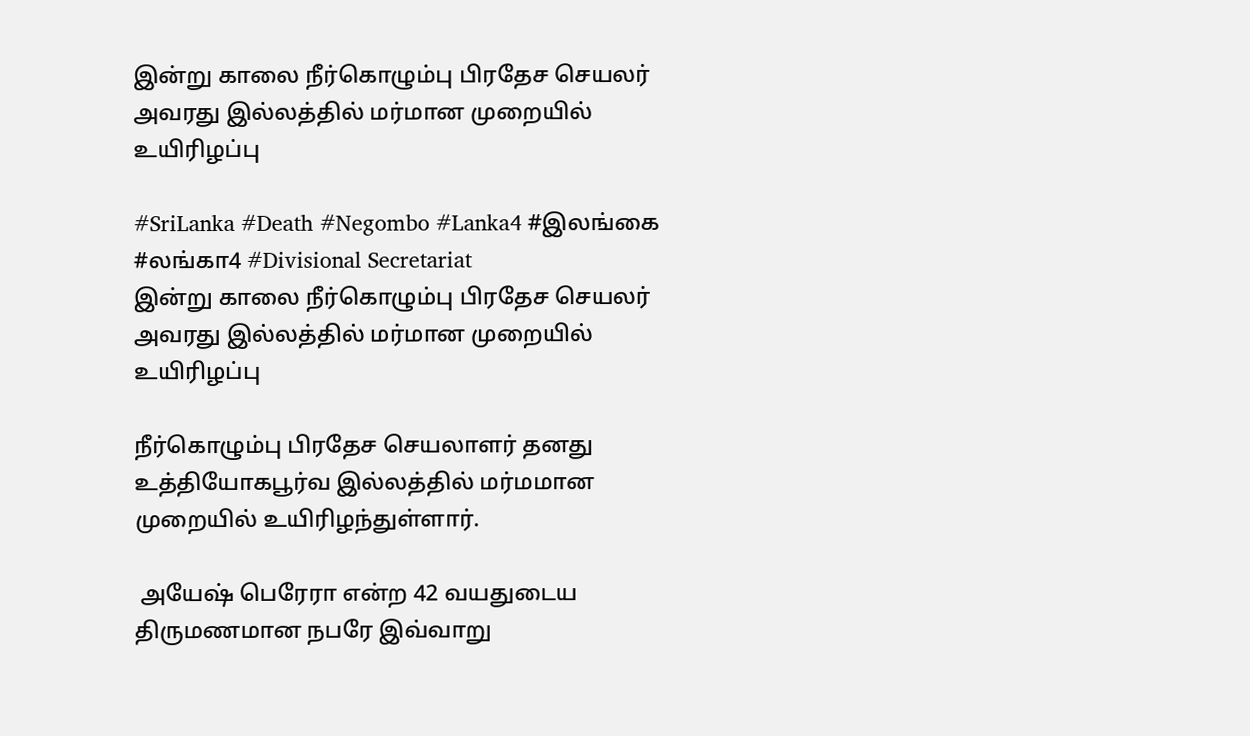இன்று காலை நீர்கொழும்பு பிரதேச செயலர் அவரது இல்லத்தில் மர்மான முறையில் உயிரிழப்பு

#SriLanka #Death #Negombo #Lanka4 #இலங்கை #லங்கா4 #Divisional Secretariat
இன்று காலை நீர்கொழும்பு பிரதேச செயலர் அவரது இல்லத்தில் மர்மான முறையில் உயிரிழப்பு

நீர்கொழும்பு பிரதேச செயலாளர் தனது உத்தியோகபூர்வ இல்லத்தில் மர்மமான முறையில் உயிரிழந்துள்ளார்.

 அயேஷ் பெரேரா என்ற 42 வயதுடைய திருமணமான நபரே இவ்வாறு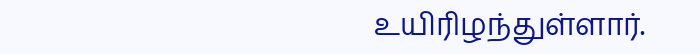உயிரிழந்துள்ளார்.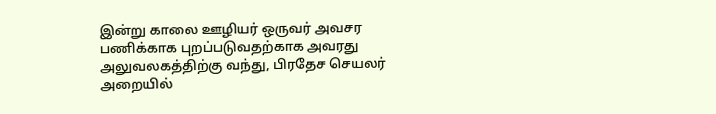இன்று காலை ஊழியர் ஒருவர் அவசர பணிக்காக புறப்படுவதற்காக அவரது அலுவலகத்திற்கு வந்து, பிரதேச செயலர் அறையில்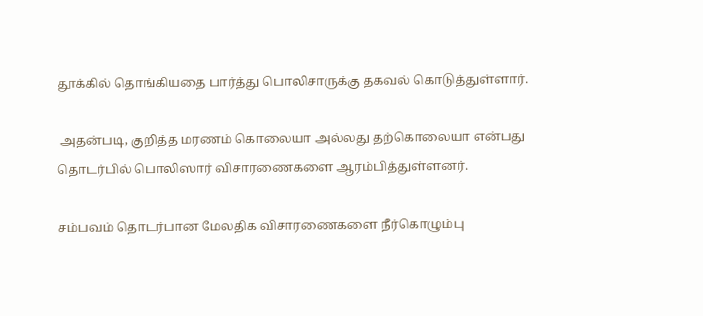தூக்கில் தொங்கியதை பார்த்து பொலிசாருக்கு தகவல் கொடுத்துள்ளார்.

 அதன்படி, குறித்த மரணம் கொலையா அல்லது தற்கொலையா என்பது தொடர்பில் பொலிஸார் விசாரணைகளை ஆரம்பித்துள்ளனர்.

சம்பவம் தொடர்பான மேலதிக விசாரணைகளை நீர்கொழும்பு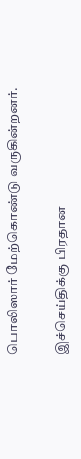பொலிஸார் மேற்கொண்டு வருகின்றனர்.

இச்செய்திக்கு பிரதான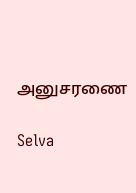அனுசரணை

Selva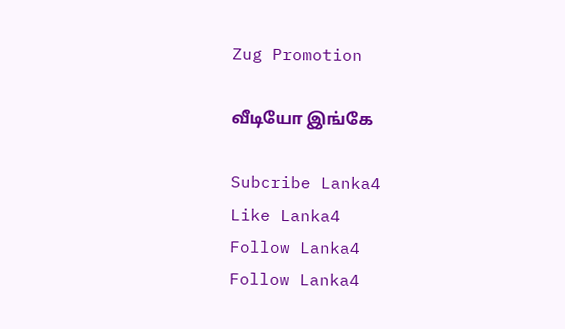Zug Promotion

வீடியோ இங்கே

Subcribe Lanka4
Like Lanka4
Follow Lanka4
Follow Lanka4